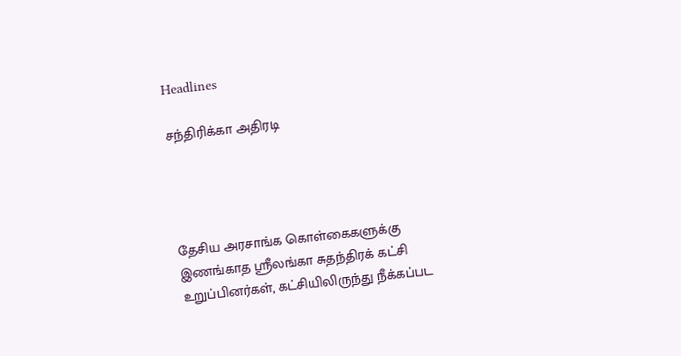Headlines

சந்திரிக்கா அதிரடி




தேசிய அரசாங்க கொள்கைகளுக்கு இணங்காத ஸ்ரீலங்கா சுதந்திரக் கட்சி உறுப்பினர்கள், கட்சியிலிருந்து நீக்கப்பட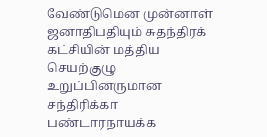வேண்டுமென முன்னாள் ஜனாதிபதியும் சுதந்திரக் கட்சியின் மத்திய செயற்குழு உறுப்பினருமான சந்திரிக்கா பண்டாரநாயக்க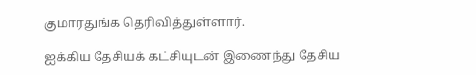குமாரதுங்க தெரிவித்துள்ளார்.

ஐக்கிய தேசியக் கட்சியுடன் இணைந்து தேசிய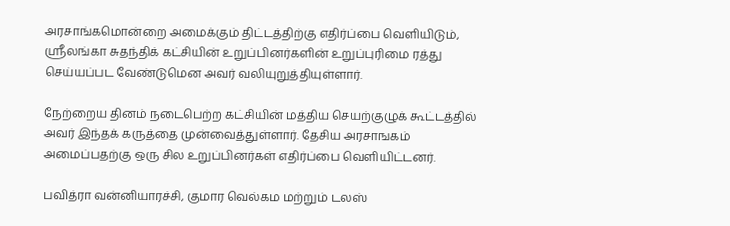அரசாங்கமொன்றை அமைக்கும் திட்டத்திற்கு எதிர்ப்பை வெளியிடும், ஸ்ரீலங்கா சுதந்திக் கட்சியின் உறுப்பினர்களின் உறுப்புரிமை ரத்து செய்யப்பட வேண்டுமென அவர் வலியுறுத்தியுள்ளார்.

நேற்றைய தினம் நடைபெற்ற கட்சியின் மத்திய செயற்குழுக் கூட்டத்தில் அவர் இந்தக் கருத்தை முன்வைத்துள்ளார். தேசிய அரசாஙகம் அமைப்பதற்கு ஒரு சில உறுப்பினர்கள் எதிர்ப்பை வெளியிட்டனர்.

பவித்ரா வன்னியாரச்சி, குமார வெல்கம மற்றும் டலஸ்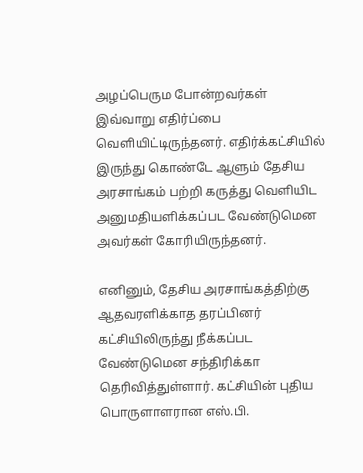அழப்பெரும போன்றவர்கள் இவ்வாறு எதிர்ப்பை வெளியிட்டிருந்தனர். எதிர்க்கட்சியில் இருந்து கொண்டே ஆளும் தேசிய அரசாங்கம் பற்றி கருத்து வெளியிட அனுமதியளிக்கப்பட வேண்டுமென அவர்கள் கோரியிருந்தனர்.

எனினும், தேசிய அரசாங்கத்திற்கு ஆதவரளிக்காத தரப்பினர் கட்சியிலிருந்து நீக்கப்பட வேண்டுமென சந்திரிக்கா தெரிவித்துள்ளார். கட்சியின் புதிய பொருளாளரான எஸ்.பி.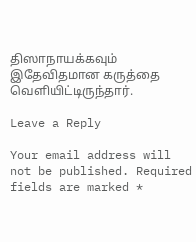திஸாநாயக்கவும் இதேவிதமான கருத்தை வெளியிட்டிருந்தார்.

Leave a Reply

Your email address will not be published. Required fields are marked *